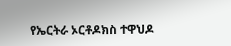የኤርትራ ኦርቶዶክስ ተዋህዶ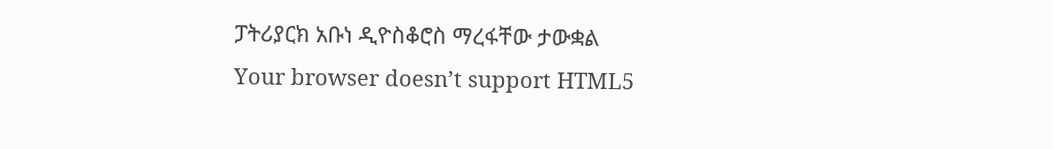ፓትሪያርክ አቡነ ዲዮስቆሮስ ማረፋቸው ታውቋል
Your browser doesn’t support HTML5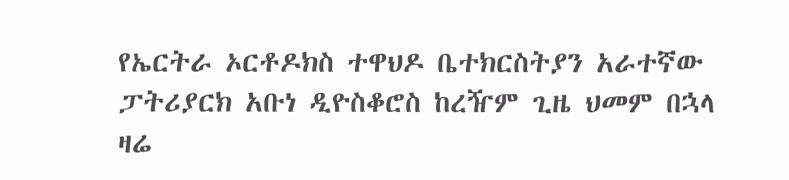የኤርትራ ኦርቶዶክስ ተዋህዶ ቤተክርስትያን አራተኛው ፓትሪያርክ አቡነ ዲዮስቆሮስ ከረዥም ጊዜ ህመም በኋላ ዛሬ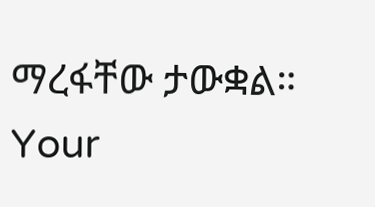ማረፋቸው ታውቋል።
Your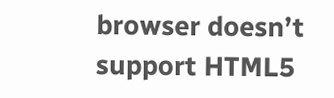browser doesn’t support HTML5